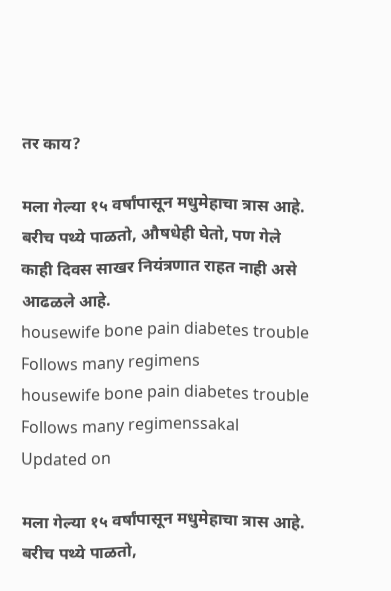तर काय?

मला गेल्या १५ वर्षांपासून मधुमेहाचा त्रास आहे. बरीच पथ्ये पाळतो, औषधेही घेतो, पण गेले काही दिवस साखर नियंत्रणात राहत नाही असे आढळले आहे.
housewife bone pain diabetes trouble Follows many regimens
housewife bone pain diabetes trouble Follows many regimenssakal
Updated on

मला गेल्या १५ वर्षांपासून मधुमेहाचा त्रास आहे. बरीच पथ्ये पाळतो,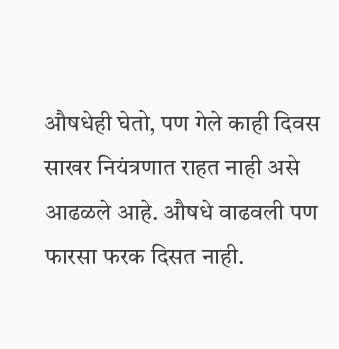औषधेही घेतो, पण गेले काही दिवस साखर नियंत्रणात राहत नाही असे आढळले आहे. औषधे वाढवली पण फारसा फरक दिसत नाही.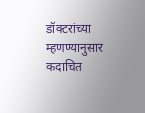डॉक्टरांच्या म्हणण्यानुसार कदाचित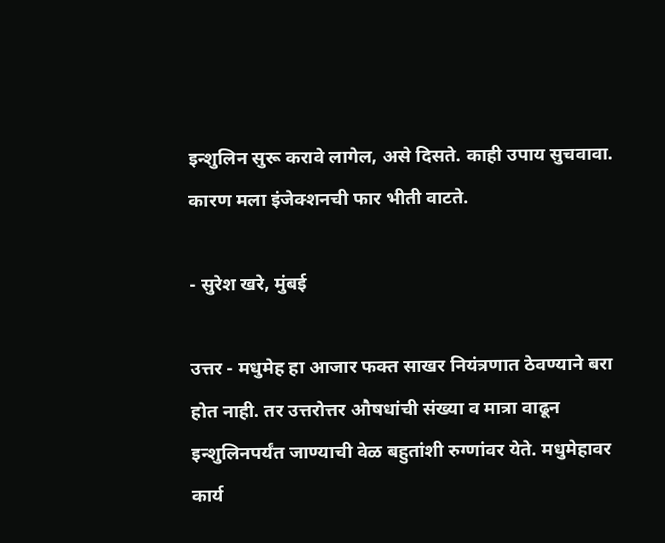इन्शुलिन सुरू करावे लागेल, असे दिसते. काही उपाय सुचवावा. कारण मला इंजेक्शनची फार भीती वाटते.

- सुरेश खरे, मुंबई

उत्तर - मधुमेह हा आजार फक्त साखर नियंत्रणात ठेवण्याने बरा होत नाही. तर उत्तरोत्तर औषधांची संख्या व मात्रा वाढून इन्शुलिनपर्यंत जाण्याची वेळ बहुतांशी रुग्णांवर येते. मधुमेहावर कार्य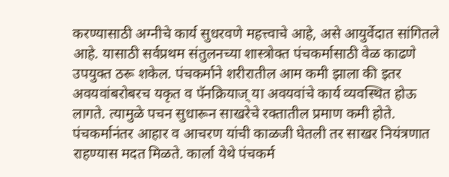करण्यासाठी अग्नीचे कार्य सुधरवणे महत्त्वाचे आहे, असे आयुर्वेदात सांगितले आहे. यासाठी सर्वप्रथम संतुलनच्या शास्त्रोक्त पंचकर्मासाठी वेळ काढणे उपयुक्त ठरू शकेल. पंचकर्माने शरीरातील आम कमी झाला की इतर अवयवांबरोबरच यकृत व पॅनक्रियाज् या अवयवांचे कार्य व्यवस्थित होऊ लागते. त्यामुळे पचन सुधारून साखरेचे रक्तातील प्रमाण कमी होते. पंचकर्मानंतर आहार व आचरण यांची काळजी घेतली तर साखर नियंत्रणात राहण्यास मदत मिळते. कार्ला येथे पंचकर्म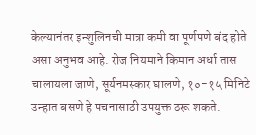केल्यानंतर इन्शुलिनची मात्रा कमी वा पूर्णपणे बंद होते असा अनुभव आहे. रोज नियमाने किमान अर्धा तास चालायला जाणे, सूर्यनमस्कार घालणे, १०-१५ मिनिटे उन्हात बसणे हे पचनासाठी उपयुक्त ठरू शकते.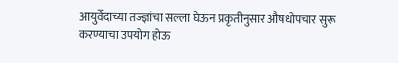आयुर्वेदाच्या तज्ज्ञांचा सल्ला घेऊन प्रकृतीनुसार औषधोपचार सुरू करण्याचा उपयोग होऊ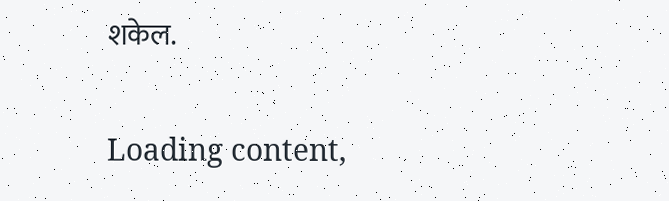शकेल.

Loading content,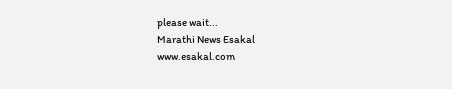please wait...
Marathi News Esakal
www.esakal.com